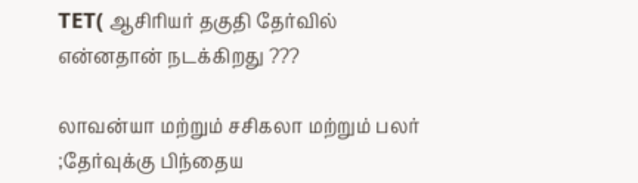TET( ஆசிரியர் தகுதி தேர்வில் என்னதான் நடக்கிறது ???

லாவன்யா மற்றும் சசிகலா மற்றும் பலர் ;தேர்வுக்கு பிந்தைய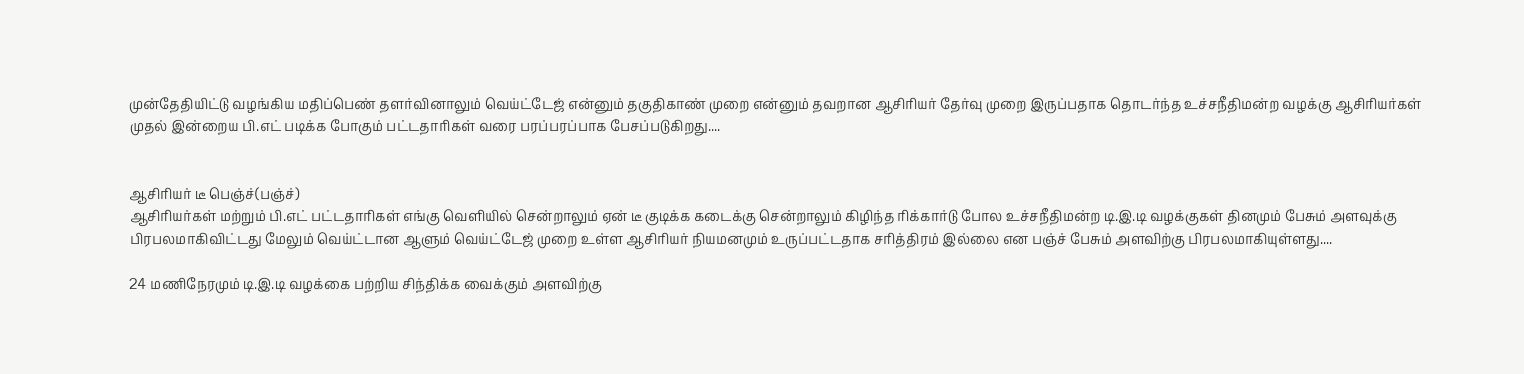முன்தேதியிட்டு வழங்கிய மதிப்பெண் தளர்வினாலும் வெய்ட்டேஜ் என்னும் தகுதிகாண் முறை என்னும் தவறான ஆசிரியர் தேர்வு முறை இருப்பதாக தொடர்ந்த உச்சநீதிமன்ற வழக்கு ஆசிரியர்கள்
முதல் இன்றைய பி.எட் படிக்க போகும் பட்டதாரிகள் வரை பரப்பரப்பாக பேசப்படுகிறது....


ஆசிரியர் டீ பெஞ்ச்(பஞ்ச்)
ஆசிரியர்கள் மற்றும் பி.எட் பட்டதாரிகள் எங்கு வெளியில் சென்றாலும் ஏன் டீ குடிக்க கடைக்கு சென்றாலும் கிழிந்த ரிக்கார்டு போல உச்சநீதிமன்ற டி.இ.டி வழக்குகள் தினமும் பேசும் அளவுக்கு பிரபலமாகிவிட்டது மேலும் வெய்ட்டான ஆளும் வெய்ட்டேஜ் முறை உள்ள ஆசிரியர் நியமனமும் உருப்பட்டதாக சரித்திரம் இல்லை என பஞ்ச் பேசும் அளவிற்கு பிரபலமாகியுள்ளது....

24 மணிநேரமும் டி.இ.டி வழக்கை பற்றிய சிந்திக்க வைக்கும் அளவிற்கு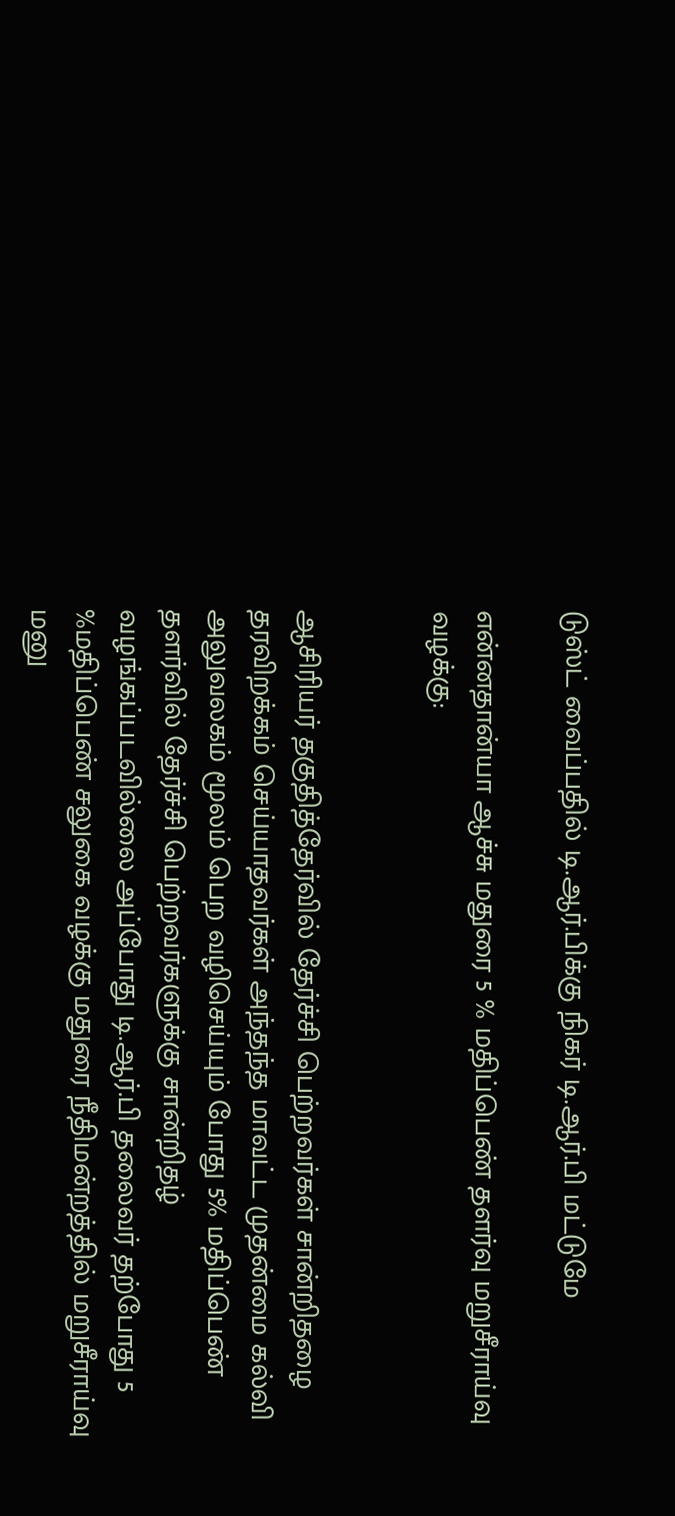டுஸ்ட் வைப்பதில் டி.ஆர்.பிக்கு நிகர் டி.ஆர்.பி மட்டுமே

என்னதான்யா ஆச்சு மதுரை 5 % மதிப்பெண் தளர்வு மறுசீராய்வு வழக்கு:


ஆசிரியர் தகுதித்தேர்வில் தேர்ச்சி பெற்றவர்கள் சான்றிதழை தரவிறக்கம் செய்யாதவர்கள் அந்தந்த மாவட்ட முதன்மை கல்வி அலுவலகம் மூலம் பெற வழிசெய்யும் போது 5% மதிப்பெண் தளர்வில் தேர்ச்சி பெற்றவர்களுக்கு சான்றிதழ் வழங்கப்படவில்லை அப்போது டி.ஆர்.பி தலைவர் தற்போது 5 %மதிப்பெண் சலுகை வழக்கு மதுரை நீதிமன்றத்தில் மறுசீராய்வு மனு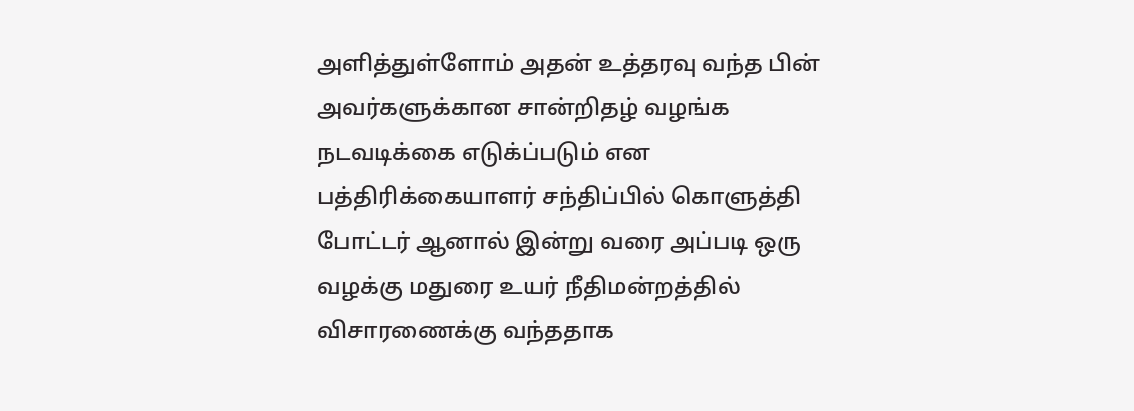அளித்துள்ளோம் அதன் உத்தரவு வந்த பின் அவர்களுக்கான சான்றிதழ் வழங்க நடவடிக்கை எடுக்ப்படும் என பத்திரிக்கையாளர் சந்திப்பில் கொளுத்தி போட்டர் ஆனால் இன்று வரை அப்படி ஒரு வழக்கு மதுரை உயர் நீதிமன்றத்தில் விசாரணைக்கு வந்ததாக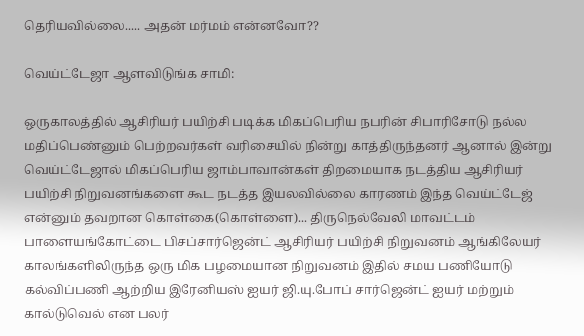தெரியவில்லை..... அதன் மர்மம் என்னவோ??

வெய்ட்டேஜா ஆளவிடுங்க சாமி:

ஒருகாலத்தில் ஆசிரியர் பயிற்சி படிக்க மிகப்பெரிய நபரின் சிபாரிசோடு நல்ல மதிப்பெண்னும் பெற்றவர்கள் வரிசையில் நின்று காத்திருந்தனர் ஆனால் இன்று வெய்ட்டேஜால் மிகப்பெரிய ஜாம்பாவான்கள் திறமையாக நடத்திய ஆசிரியர் பயிற்சி நிறுவனங்களை கூட நடத்த இயலவில்லை காரணம் இந்த வெய்ட்டேஜ் என்னும் தவறான கொள்கை(கொள்ளை)... திருநெல்வேலி மாவட்டம் பாளையங்கோட்டை பிசப்சார்ஜென்ட் ஆசிரியர் பயிற்சி நிறுவனம் ஆங்கிலேயர் காலங்களிலிருந்த ஒரு மிக பழமையான நிறுவனம் இதில் சமய பணியோடு கல்விப்பணி ஆற்றிய இரேனியஸ் ஐயர் ஜி.யு.போப் சார்ஜென்ட் ஐயர் மற்றும் கால்டுவெல் என பலர்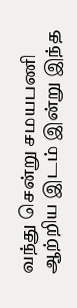வந்து சென்று சமயபணி ஆற்றிய இடம் இன்று இந்த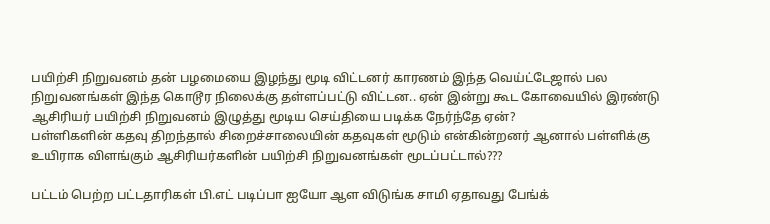பயிற்சி நிறுவனம் தன் பழமையை இழந்து மூடி விட்டனர் காரணம் இந்த வெய்ட்டேஜால் பல நிறுவனங்கள் இந்த கொடூர நிலைக்கு தள்ளப்பட்டு விட்டன.. ஏன் இன்று கூட கோவையில் இரண்டு ஆசிரியர் பயிற்சி நிறுவனம் இழுத்து மூடிய செய்தியை படிக்க நேர்ந்தே ஏன்?
பள்ளிகளின் கதவு திறந்தால் சிறைச்சாலையின் கதவுகள் மூடும் என்கின்றனர் ஆனால் பள்ளிக்கு உயிராக விளங்கும் ஆசிரியர்களின் பயிற்சி நிறுவனங்கள் மூடப்பட்டால்???

பட்டம் பெற்ற பட்டதாரிகள் பி.எட் படிப்பா ஐயோ ஆள விடுங்க சாமி ஏதாவது பேங்க்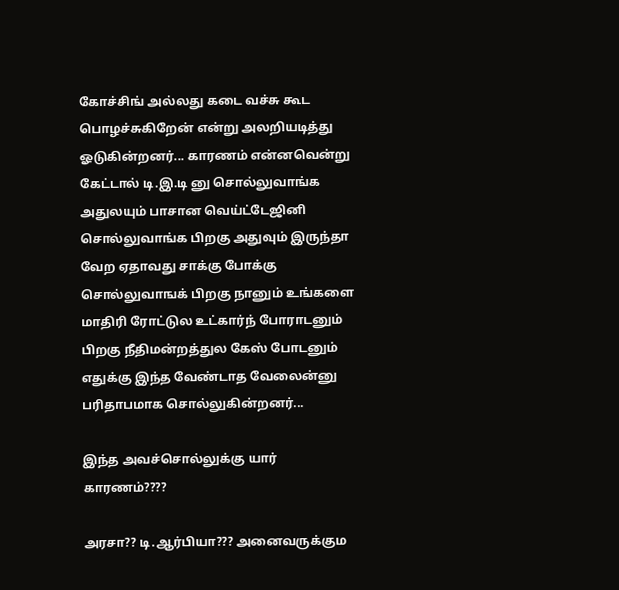கோச்சிங் அல்லது கடை வச்சு கூட பொழச்சுகிறேன் என்று அலறியடித்து ஓடுகின்றனர்... காரணம் என்னவென்று கேட்டால் டி.இ.டி னு சொல்லுவாங்க அதுலயும் பாசான வெய்ட்டேஜினி சொல்லுவாங்க பிறகு அதுவும் இருந்தா வேற ஏதாவது சாக்கு போக்கு சொல்லுவாஙக் பிறகு நானும் உங்களை மாதிரி ரோட்டுல உட்கார்ந் போராடனும் பிறகு நீதிமன்றத்துல கேஸ் போடனும் எதுக்கு இந்த வேண்டாத வேலைன்னு பரிதாபமாக சொல்லுகின்றனர்...

இந்த அவச்சொல்லுக்கு யார் காரணம்????

அரசா?? டி.ஆர்பியா??? அனைவருக்கும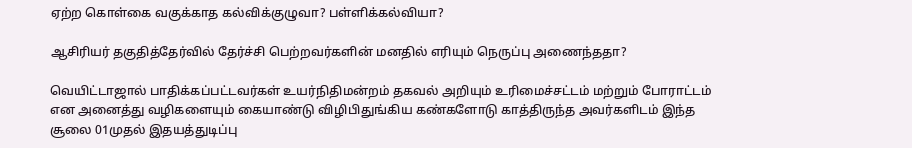ஏற்ற கொள்கை வகுக்காத கல்விக்குழுவா? பள்ளிக்கல்வியா?

ஆசிரியர் தகுதித்தேர்வில் தேர்ச்சி பெற்றவர்களின் மனதில் எரியும் நெருப்பு அணைந்ததா?

வெயிட்டாஜால் பாதிக்கப்பட்டவர்கள் உயர்நிதிமன்றம் தகவல் அறியும் உரிமைச்சட்டம் மற்றும் போராட்டம் என அனைத்து வழிகளையும் கையாண்டு விழிபிதுங்கிய கண்களோடு காத்திருந்த அவர்களிடம் இந்த சூலை 01முதல் இதயத்துடிப்பு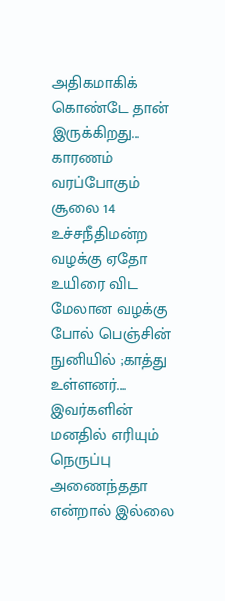அதிகமாகிக் கொண்டே தான் இருக்கிறது... காரணம் வரப்போகும் சூலை 14 உச்சநீதிமன்ற வழக்கு ஏதோ உயிரை விட மேலான வழக்கு போல் பெஞ்சின் நுனியில் ;காத்து உள்ளனர்.... இவர்களின் மனதில் எரியும் நெருப்பு அணைந்ததா என்றால் இல்லை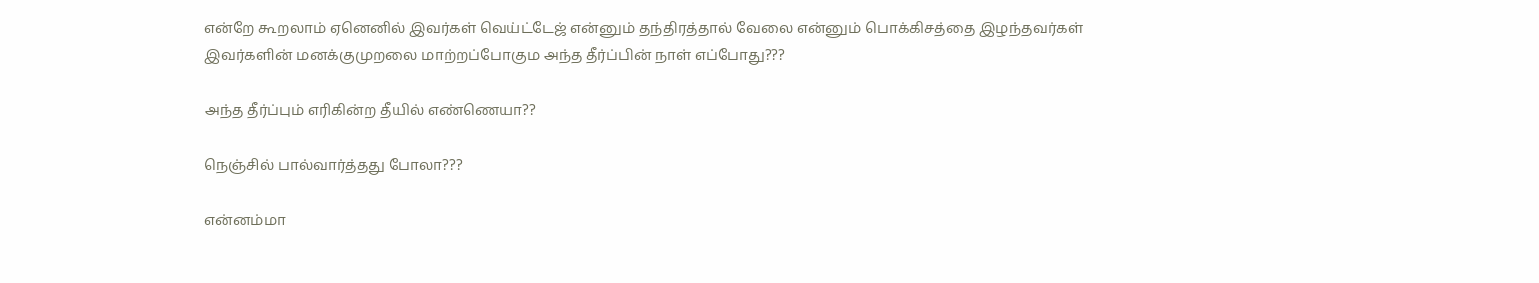என்றே கூறலாம் ஏனெனில் இவர்கள் வெய்ட்டேஜ் என்னும் தந்திரத்தால் வேலை என்னும் பொக்கிசத்தை இழந்தவர்கள் இவர்களின் மனக்குமுறலை மாற்றப்போகும அந்த தீர்ப்பின் நாள் எப்போது???

அந்த தீர்ப்பும் எரிகின்ற தீயில் எண்ணெயா??

நெஞ்சில் பால்வார்த்தது போலா???

என்னம்மா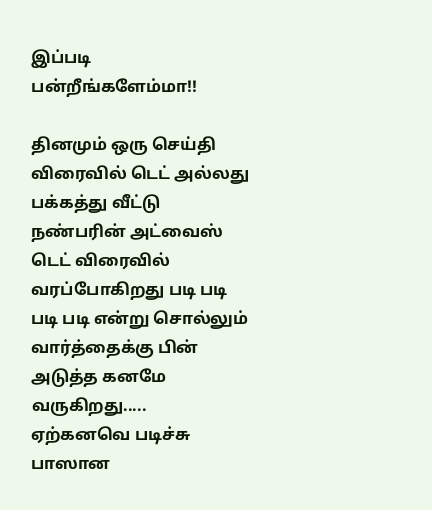இப்படி பன்றீங்களேம்மா!!

தினமும் ஒரு செய்தி விரைவில் டெட் அல்லது பக்கத்து வீட்டு நண்பரின் அட்வைஸ் டெட் விரைவில் வரப்போகிறது படி படி படி படி என்று சொல்லும் வார்த்தைக்கு பின் அடுத்த கனமே வருகிறது..... ஏற்கனவெ படிச்சு பாஸான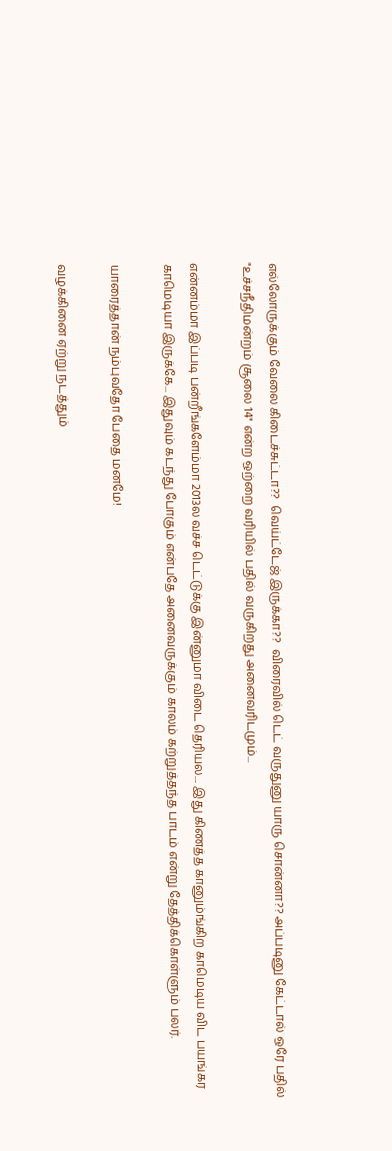எல்லோருக்கும் வேலை கிடைச்சுட்டா??  வெய்ட்டேஜ் இருக்கா??  விரைவில் டெட் வருதுனு யாரு சொன்னா?? அப்படினு கேட்டால் ஒரே பதில் "உச்சநீதிமன்றம் சூலை 14" என்ற ஒற்றை வரியில் பதில் வருகிறது அனைவரிடமும்...

என்னம்மா இப்படி பன்றீங்களேம்மா 2013ல வச்ச டெட்டுக்கு இன்னுமா விடை தெரியல.... இது கிணத்த கானும்ங்கிற காமெடிய விட பயங்கர காமெடியா இருக்கே... இதுவும் கடந்து போகும் என்பதே அனைவருக்கும் காலம் கற்றுத்தந்த பாடம் என்று தேத்திக்கொள்ளும் பலர்.

யாரைத்தான் நம்புவதோ பேதை மனமே!

வழக்கினை ஏற்று நடத்தும்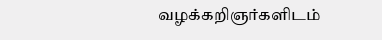வழக்கறிஞர்களிடம்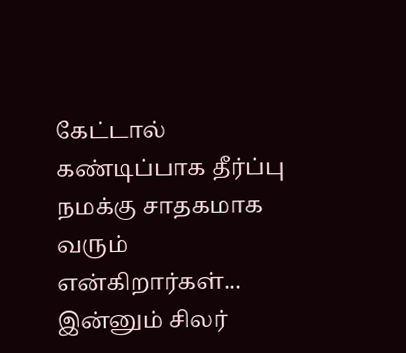கேட்டால் கண்டிப்பாக தீர்ப்பு நமக்கு சாதகமாக வரும் என்கிறார்கள்... இன்னும் சிலர்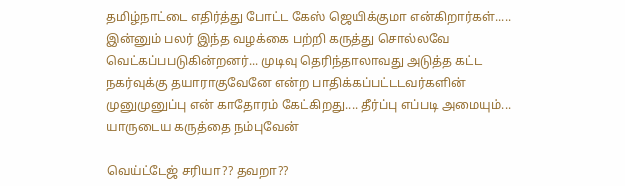தமிழ்நாட்டை எதிர்த்து போட்ட கேஸ் ஜெயிக்குமா என்கிறார்கள்..... இன்னும் பலர் இந்த வழக்கை பற்றி கருத்து சொல்லவே வெட்கப்பபடுகின்றனர்... முடிவு தெரிந்தாலாவது அடுத்த கட்ட நகர்வுக்கு தயாராகுவேனே என்ற பாதிக்கப்பட்டடவர்களின் முனுமுனுப்பு என் காதோரம் கேட்கிறது.... தீர்ப்பு எப்படி அமையும்... யாருடைய கருத்தை நம்புவேன்

வெய்ட்டேஜ் சரியா?? தவறா??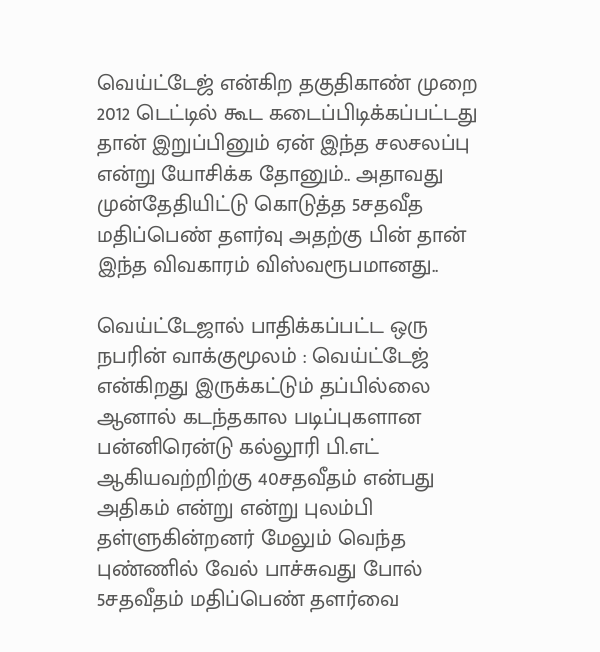வெய்ட்டேஜ் என்கிற தகுதிகாண் முறை 2012 டெட்டில் கூட கடைப்பிடிக்கப்பட்டது தான் இறுப்பினும் ஏன் இந்த சலசலப்பு என்று யோசிக்க தோனும்.. அதாவது முன்தேதியிட்டு கொடுத்த 5சதவீத மதிப்பெண் தளர்வு அதற்கு பின் தான் இந்த விவகாரம் விஸ்வரூபமானது..

வெய்ட்டேஜால் பாதிக்கப்பட்ட ஒரு நபரின் வாக்குமூலம் : வெய்ட்டேஜ் என்கிறது இருக்கட்டும் தப்பில்லை ஆனால் கடந்தகால படிப்புகளான பன்னிரென்டு கல்லூரி பி.எட் ஆகியவற்றிற்கு 40சதவீதம் என்பது அதிகம் என்று என்று புலம்பி தள்ளுகின்றனர் மேலும் வெந்த புண்ணில் வேல் பாச்சுவது போல் 5சதவீதம் மதிப்பெண் தளர்வை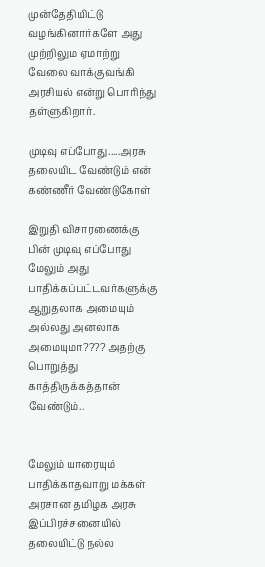முன்தேதியிட்டு வழங்கினார்களே அது முற்றிலும ஏமாற்று வேலை வாக்குவங்கி அரசியல் என்று பொரிந்து தள்ளுகிறார்.

முடிவு எப்போது.....அரசு தலையிட வேண்டும் என் கண்ணீர் வேண்டுகோள்

இறுதி விசாரணைக்கு பின் முடிவு எப்போது மேலும் அது பாதிக்கப்பட்டவர்களுக்கு ஆறுதலாக அமையும் அல்லது அனலாக அமையுமா???? அதற்கு பொறுத்து காத்திருக்கத்தான் வேண்டும்..


மேலும் யாரையும் பாதிக்காதவாறு மக்கள் அரசான தமிழக அரசு இப்பிரச்சனையில் தலையிட்டு நல்ல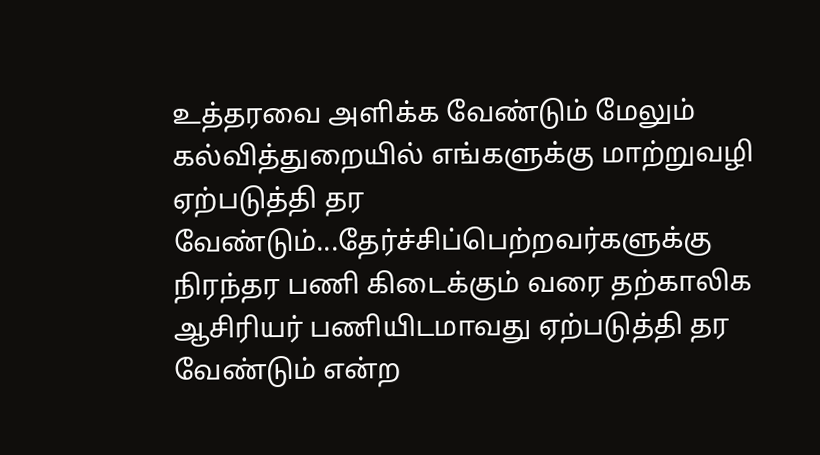உத்தரவை அளிக்க வேண்டும் மேலும் கல்வித்துறையில் எங்களுக்கு மாற்றுவழி ஏற்படுத்தி தர வேண்டும்...தேர்ச்சிப்பெற்றவர்களுக்கு நிரந்தர பணி கிடைக்கும் வரை தற்காலிக ஆசிரியர் பணியிடமாவது ஏற்படுத்தி தர வேண்டும் என்ற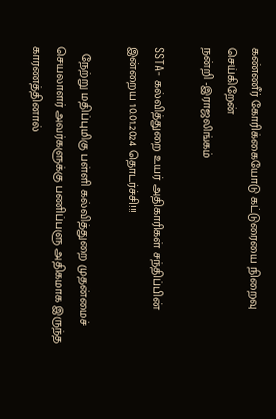கண்ணீர் கோரிக்கையோடு கட்டுரையை நிறைவு செய்கிறேன்
நன்றி -இராஜலிங்கம்

SSTA- கல்வித்துறை உயர் அதிகாரிகள் சந்திப்பின் இன்றைய 10.01.2024 தொடர்ச்சி!!!

  நேற்று மதிப்புமிகு பள்ளி கல்வித்துறை முதன்மைச் செயலாளர் அவர்களுக்கு பணிப்பளு அதிகமாக இருந்த காரணத்தினால்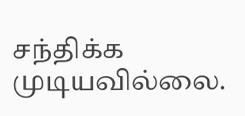சந்திக்க முடியவில்லை.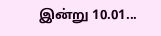இன்று 10.01...